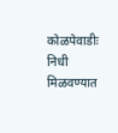कोळपेवाडीः निधी मिळवण्यात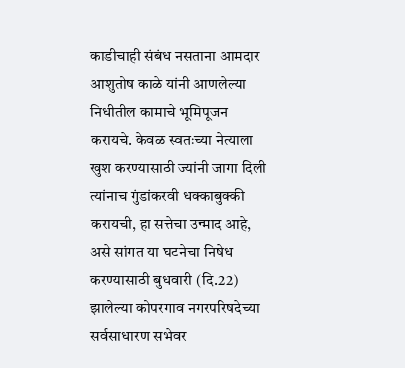काडीचाही संबंध नसताना आमदार आशुतोष काळे यांनी आणलेल्या निधीतील कामाचे भूमिपूजन करायचे. केवळ स्वतःच्या नेत्याला खुश करण्यासाठी ज्यांनी जागा दिली त्यांनाच गुंडांकरवी धक्काबुक्की करायची, हा सत्तेचा उन्माद आहे, असे सांगत या घटनेचा निषेध करण्यासाठी बुधवारी (दि.22) झालेल्या कोपरगाव नगरपरिषदेच्या सर्वसाधारण सभेवर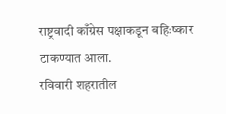राष्ट्रवादी काँग्रेस पक्षाकडून बहिःष्कार टाकण्यात आला.
रविवारी शहरातील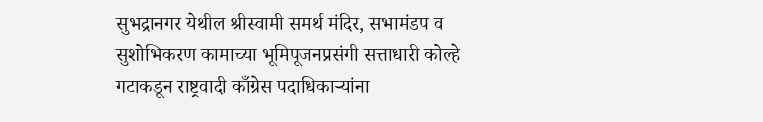सुभद्रानगर येथील श्रीस्वामी समर्थ मंदिर, सभामंडप व सुशोभिकरण कामाच्या भूमिपूजनप्रसंगी सत्ताधारी कोल्हे गटाकडून राष्ट्रवादी काँग्रेस पदाधिकाऱ्यांना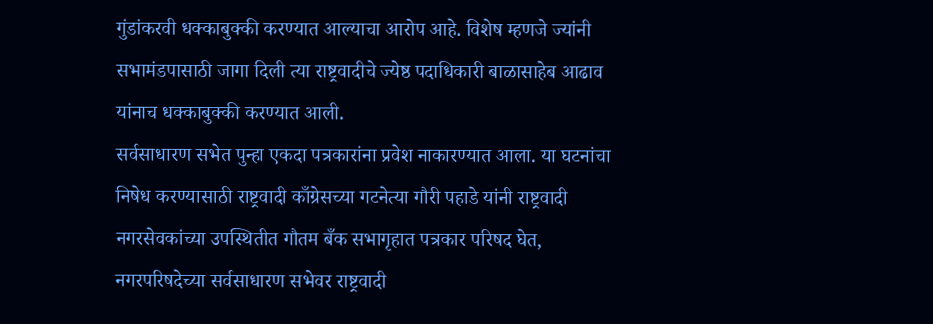गुंडांकरवी धक्काबुक्की करण्यात आल्याचा आरोप आहे. विशेष म्हणजे ज्यांनी सभामंडपासाठी जागा दिली त्या राष्ट्रवादीचे ज्येष्ठ पदाधिकारी बाळासाहेब आढाव यांनाच धक्काबुक्की करण्यात आली.
सर्वसाधारण सभेत पुन्हा एकदा पत्रकारांना प्रवेश नाकारण्यात आला. या घटनांचा निषेध करण्यासाठी राष्ट्रवादी काँग्रेसच्या गटनेत्या गौरी पहाडे यांनी राष्ट्रवादी नगरसेवकांच्या उपस्थितीत गौतम बँक सभागृहात पत्रकार परिषद घेत, नगरपरिषदेच्या सर्वसाधारण सभेवर राष्ट्रवादी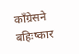काँग्रेसने बहिःष्कार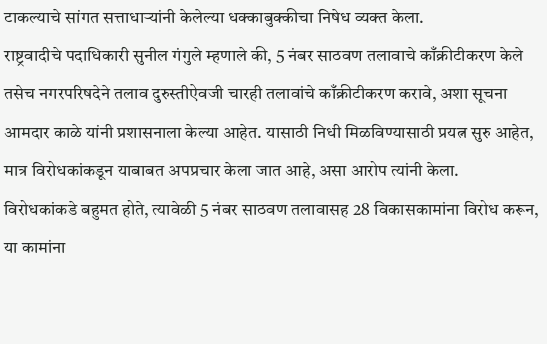टाकल्याचे सांगत सत्ताधाऱ्यांनी केलेल्या धक्काबुक्कीचा निषेध व्यक्त केला.
राष्ट्रवादीचे पदाधिकारी सुनील गंगुले म्हणाले की, 5 नंबर साठवण तलावाचे काँक्रीटीकरण केले तसेच नगरपरिषदेने तलाव दुरुस्तीऐवजी चारही तलावांचे काँक्रीटीकरण करावे, अशा सूचना आमदार काळे यांनी प्रशासनाला केल्या आहेत. यासाठी निधी मिळविण्यासाठी प्रयत्न सुरु आहेत, मात्र विरोधकांकडून याबाबत अपप्रचार केला जात आहे, असा आरोप त्यांनी केला.
विरोधकांकडे बहुमत होते, त्यावेळी 5 नंबर साठवण तलावासह 28 विकासकामांना विरोध करून, या कामांना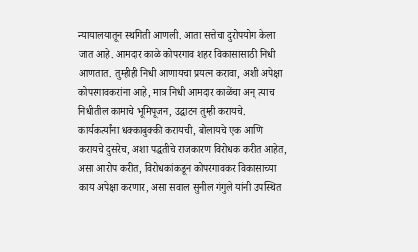न्यायालयातून स्थगिती आणली. आता सत्तेचा दुरोपयोग केला जात आहे. आमदार काळे कोपरगाव शहर विकासासाठी निधी आणतात. तुम्हीही निधी आणायचा प्रयत्न करावा, अशी अपेक्षा कोपरगावकरांना आहे, मात्र निधी आमदार काळेंचा अन् त्याच निधीतील कामाचे भूमिपूजन, उद्घाटन तुम्ही करायचे.
कार्यकर्त्यांना धक्काबुक्की करायची, बोलायचे एक आणि करायचे दुसरेच, अशा पद्धतीचे राजकारण विरोधक करीत आहेत, असा आरोप करीत, विरोधकांकडून कोपरगावकर विकासाच्या काय अपेक्षा करणार, असा सवाल सुनील गंगुले यांनी उपस्थित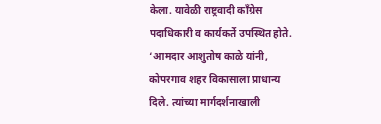केला. यावेळी राष्ट्रवादी काँग्रेस पदाधिकारी व कार्यकर्ते उपस्थित होते.
‘आमदार आशुतोष काळे यांनी, कोपरगाव शहर विकासाला प्राधान्य दिले. त्यांच्या मार्गदर्शनाखाली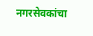नगरसेवकांचा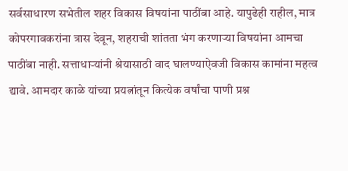सर्वसाधारण सभेतील शहर विकास विषयांना पाठींबा आहे. यापुढेही राहील, मात्र कोपरगावकरांना त्रास देवून, शहराची शांतता भंग करणाऱ्या विषयांना आमचा पाठींबा नाही. सत्ताधाऱ्यांनी श्रेयासाठी वाद घालण्याऐवजी विकास कामांना महत्व द्यावे. आमदार काळे यांच्या प्रयत्नांतून कित्येक वर्षांचा पाणी प्रश्न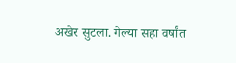अखेर सुटला. गेल्या सहा वर्षांत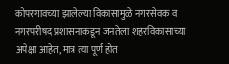कोपरगावच्या झालेल्या विकासामुळे नगरसेवक व नगरपरीषद प्रशासनाकडून जनतेला शहरविकासाच्या अपेक्षा आहेत, मात्र त्या पूर्ण होत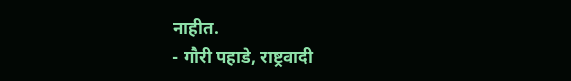नाहीत.
- गौरी पहाडे, राष्ट्रवादी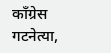काँग्रेस गटनेत्या,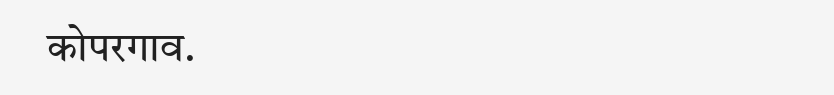कोपरगाव.